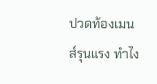ปวดท้องเมนส์รุนแรง ทําไง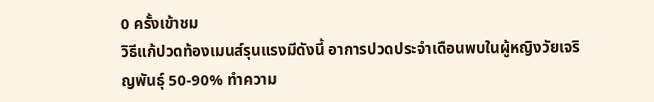0 ครั้งเข้าชม
วิธีแก้ปวดท้องเมนส์รุนแรงมีดังนี้ อาการปวดประจำเดือนพบในผู้หญิงวัยเจริญพันธุ์ 50-90% ทำความ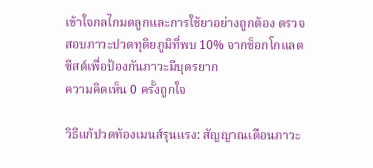เข้าใจกลไกมดลูกและการใช้ยาอย่างถูกต้อง ตรวจสอบภาวะปวดทุติยภูมิที่พบ 10% จากช็อกโกแลตซีสต์เพื่อป้องกันภาวะมีบุตรยาก
ความคิดเห็น 0 ครั้งถูกใจ

วิธีแก้ปวดท้องเมนส์รุนแรง: สัญญาณเตือนภาวะ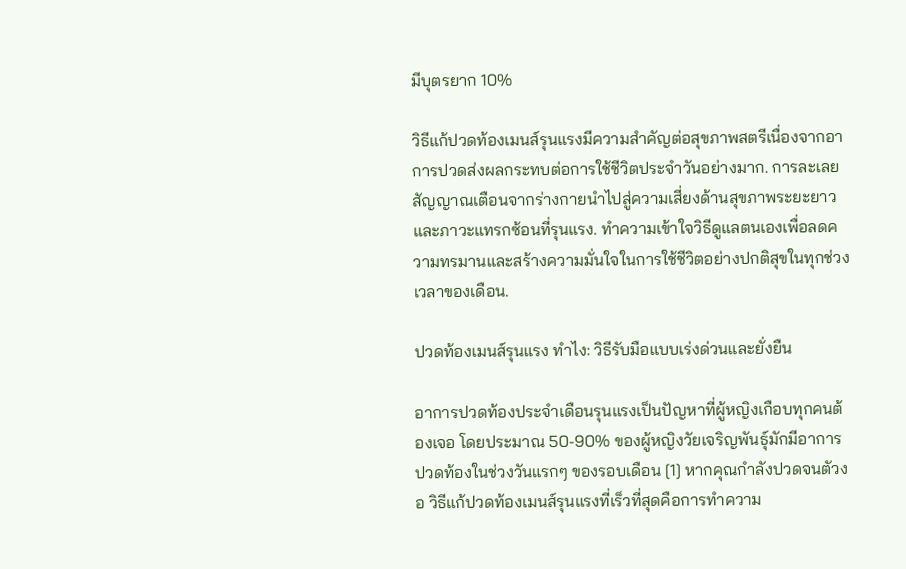มีบุตรยาก 10%

วิธีแก้ปวดท้องเมนส์รุนแรงมีความสำคัญต่อสุขภาพสตรีเนื่องจากอาการปวดส่งผลกระทบต่อการใช้ชีวิตประจำวันอย่างมาก. การละเลยสัญญาณเตือนจากร่างกายนำไปสู่ความเสี่ยงด้านสุขภาพระยะยาวและภาวะแทรกซ้อนที่รุนแรง. ทำความเข้าใจวิธีดูแลตนเองเพื่อลดความทรมานและสร้างความมั่นใจในการใช้ชีวิตอย่างปกติสุขในทุกช่วงเวลาของเดือน.

ปวดท้องเมนส์รุนแรง ทําไง: วิธีรับมือแบบเร่งด่วนและยั่งยืน

อาการปวดท้องประจำเดือนรุนแรงเป็นปัญหาที่ผู้หญิงเกือบทุกคนต้องเจอ โดยประมาณ 50-90% ของผู้หญิงวัยเจริญพันธุ์มักมีอาการปวดท้องในช่วงวันแรกๆ ของรอบเดือน [1] หากคุณกำลังปวดจนตัวงอ วิธีแก้ปวดท้องเมนส์รุนแรงที่เร็วที่สุดคือการทำความ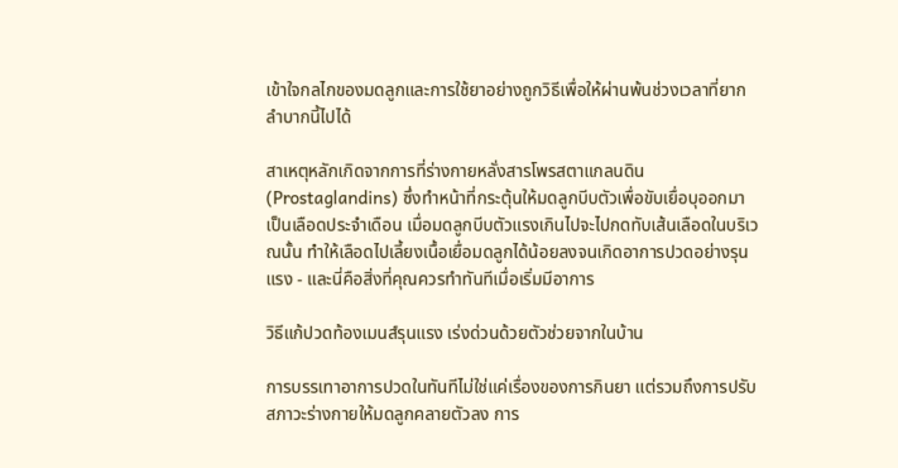เข้าใจกลไกของมดลูกและการใช้ยาอย่างถูกวิธีเพื่อให้ผ่านพ้นช่วงเวลาที่ยากลำบากนี้ไปได้

สาเหตุหลักเกิดจากการที่ร่างกายหลั่งสารโพรสตาแกลนดิน (Prostaglandins) ซึ่งทำหน้าที่กระตุ้นให้มดลูกบีบตัวเพื่อขับเยื่อบุออกมาเป็นเลือดประจำเดือน เมื่อมดลูกบีบตัวแรงเกินไปจะไปกดทับเส้นเลือดในบริเวณนั้น ทำให้เลือดไปเลี้ยงเนื้อเยื่อมดลูกได้น้อยลงจนเกิดอาการปวดอย่างรุนแรง - และนี่คือสิ่งที่คุณควรทำทันทีเมื่อเริ่มมีอาการ

วิธีแก้ปวดท้องเมนส์รุนแรง เร่งด่วนด้วยตัวช่วยจากในบ้าน

การบรรเทาอาการปวดในทันทีไม่ใช่แค่เรื่องของการกินยา แต่รวมถึงการปรับสภาวะร่างกายให้มดลูกคลายตัวลง การ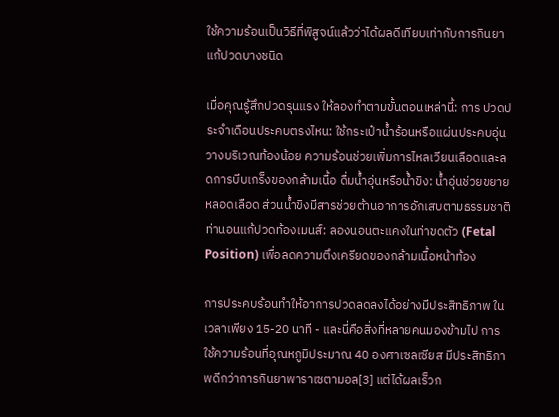ใช้ความร้อนเป็นวิธีที่พิสูจน์แล้วว่าได้ผลดีเทียบเท่ากับการกินยาแก้ปวดบางชนิด

เมื่อคุณรู้สึกปวดรุนแรง ให้ลองทำตามขั้นตอนเหล่านี้: การ ปวดประจำเดือนประคบตรงไหน: ใช้กระเป๋าน้ำร้อนหรือแผ่นประคบอุ่นวางบริเวณท้องน้อย ความร้อนช่วยเพิ่มการไหลเวียนเลือดและลดการบีบเกร็งของกล้ามเนื้อ ดื่มน้ำอุ่นหรือน้ำขิง: น้ำอุ่นช่วยขยายหลอดเลือด ส่วนน้ำขิงมีสารช่วยต้านอาการอักเสบตามธรรมชาติ ท่านอนแก้ปวดท้องเมนส์: ลองนอนตะแคงในท่าขดตัว (Fetal Position) เพื่อลดความตึงเครียดของกล้ามเนื้อหน้าท้อง

การประคบร้อนทำให้อาการปวดลดลงได้อย่างมีประสิทธิภาพ ในเวลาเพียง 15-20 นาที - และนี่คือสิ่งที่หลายคนมองข้ามไป การใช้ความร้อนที่อุณหภูมิประมาณ 40 องศาเซลเซียส มีประสิทธิภาพดีกว่าการกินยาพาราเซตามอล[3] แต่ได้ผลเร็วก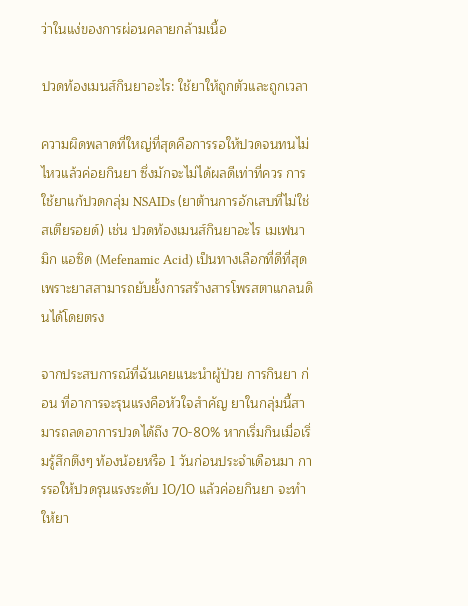ว่าในแง่ของการผ่อนคลายกล้ามเนื้อ

ปวดท้องเมนส์กินยาอะไร: ใช้ยาให้ถูกตัวและถูกเวลา

ความผิดพลาดที่ใหญ่ที่สุดคือการรอให้ปวดจนทนไม่ไหวแล้วค่อยกินยา ซึ่งมักจะไม่ได้ผลดีเท่าที่ควร การใช้ยาแก้ปวดกลุ่ม NSAIDs (ยาต้านการอักเสบที่ไม่ใช่สเตียรอยด์) เช่น ปวดท้องเมนส์กินยาอะไร เมเฟนามิก แอซิด (Mefenamic Acid) เป็นทางเลือกที่ดีที่สุดเพราะยาสสามารถยับยั้งการสร้างสารโพรสตาแกลนดินได้โดยตรง

จากประสบการณ์ที่ฉันเคยแนะนำผู้ป่วย การกินยา ก่อน ที่อาการจะรุนแรงคือหัวใจสำคัญ ยาในกลุ่มนี้สามารถลดอาการปวดได้ถึง 70-80% หากเริ่มกินเมื่อเริ่มรู้สึกตึงๆ ท้องน้อยหรือ 1 วันก่อนประจำเดือนมา การรอให้ปวดรุนแรงระดับ 10/10 แล้วค่อยกินยา จะทำให้ยา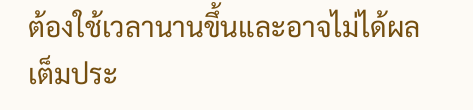ต้องใช้เวลานานขึ้นและอาจไม่ได้ผลเต็มประ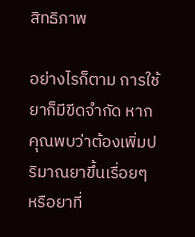สิทธิภาพ

อย่างไรก็ตาม การใช้ยาก็มีขีดจำกัด หากคุณพบว่าต้องเพิ่มปริมาณยาขึ้นเรื่อยๆ หรือยาที่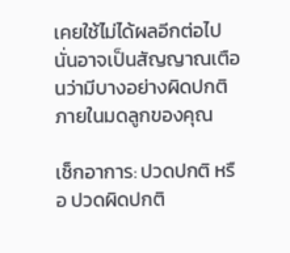เคยใช้ไม่ได้ผลอีกต่อไป นั่นอาจเป็นสัญญาณเตือนว่ามีบางอย่างผิดปกติภายในมดลูกของคุณ

เช็กอาการ: ปวดปกติ หรือ ปวดผิดปกติ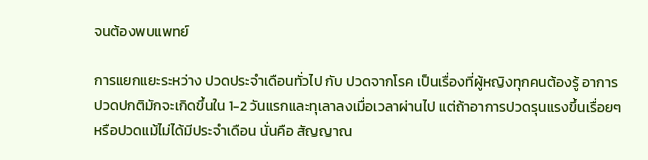จนต้องพบแพทย์

การแยกแยะระหว่าง ปวดประจำเดือนทั่วไป กับ ปวดจากโรค เป็นเรื่องที่ผู้หญิงทุกคนต้องรู้ อาการปวดปกติมักจะเกิดขึ้นใน 1-2 วันแรกและทุเลาลงเมื่อเวลาผ่านไป แต่ถ้าอาการปวดรุนแรงขึ้นเรื่อยๆ หรือปวดแม้ไม่ได้มีประจำเดือน นั่นคือ สัญญาณ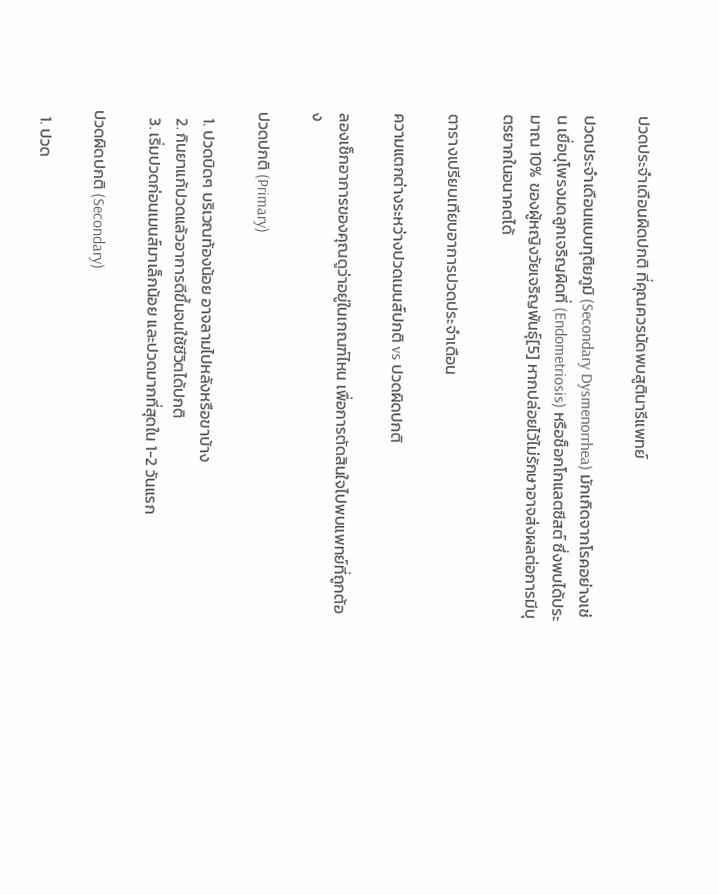ปวดประจำเดือนผิดปกติ ที่คุณควรนัดพบสูตินารีแพทย์

ปวดประจำเดือนแบบทุติยภูมิ (Secondary Dysmenorrhea) มักเกิดจากโรคอย่างเช่น เยื่อบุโพรงมดลูกเจริญผิดที่ (Endometriosis) หรือช็อกโกแลตซีสต์ ซึ่งพบได้ประมาณ 10% ของผู้หญิงวัยเจริญพันธุ์[5] หากปล่อยไว้ไม่รักษาอาจส่งผลต่อการมีบุตรยากในอนาคตได้

ตารางเปรียบเทียบอาการปวดประจำเดือน

ความแตกต่างระหว่างปวดเมนส์ปกติ vs ปวดผิดปกติ

ลองเช็กอาการของคุณดูว่าอยู่ในเกณฑ์ไหน เพื่อการตัดสินใจไปพบแพทย์ที่ถูกต้อง

ปวดปกติ (Primary)

  1. ปวดบิดๆ บริเวณท้องน้อย อาจลามไปหลังหรือขาบ้าง
  2. กินยาแก้ปวดแล้วอาการดีขึ้นจนใช้ชีวิตได้ปกติ
  3. เริ่มปวดก่อนเมนส์มาเล็กน้อย และปวดมากที่สุดใน 1-2 วันแรก

ปวดผิดปกติ (Secondary)

  1. ปวด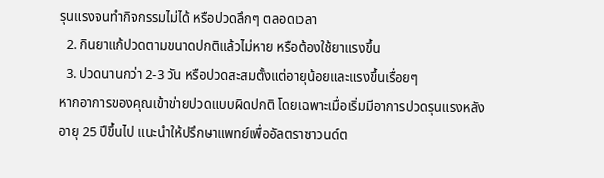รุนแรงจนทำกิจกรรมไม่ได้ หรือปวดลึกๆ ตลอดเวลา
  2. กินยาแก้ปวดตามขนาดปกติแล้วไม่หาย หรือต้องใช้ยาแรงขึ้น
  3. ปวดนานกว่า 2-3 วัน หรือปวดสะสมตั้งแต่อายุน้อยและแรงขึ้นเรื่อยๆ
หากอาการของคุณเข้าข่ายปวดแบบผิดปกติ โดยเฉพาะเมื่อเริ่มมีอาการปวดรุนแรงหลังอายุ 25 ปีขึ้นไป แนะนำให้ปรึกษาแพทย์เพื่ออัลตราซาวนด์ต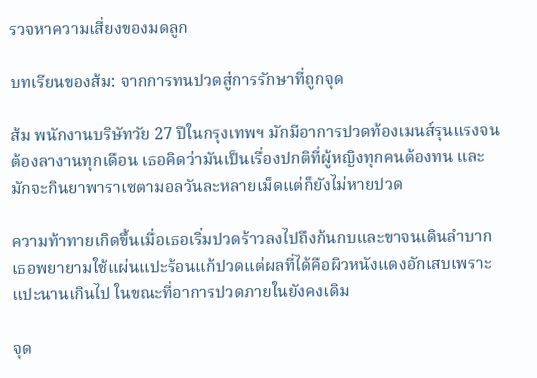รวจหาความเสี่ยงของมดลูก

บทเรียนของส้ม: จากการทนปวดสู่การรักษาที่ถูกจุด

ส้ม พนักงานบริษัทวัย 27 ปีในกรุงเทพฯ มักมีอาการปวดท้องเมนส์รุนแรงจนต้องลางานทุกเดือน เธอคิดว่ามันเป็นเรื่องปกติที่ผู้หญิงทุกคนต้องทน และมักจะกินยาพาราเซตามอลวันละหลายเม็ดแต่ก็ยังไม่หายปวด

ความท้าทายเกิดขึ้นเมื่อเธอเริ่มปวดร้าวลงไปถึงก้นกบและขาจนเดินลำบาก เธอพยายามใช้แผ่นแปะร้อนแก้ปวดแต่ผลที่ได้คือผิวหนังแดงอักเสบเพราะแปะนานเกินไป ในขณะที่อาการปวดภายในยังคงเดิม

จุด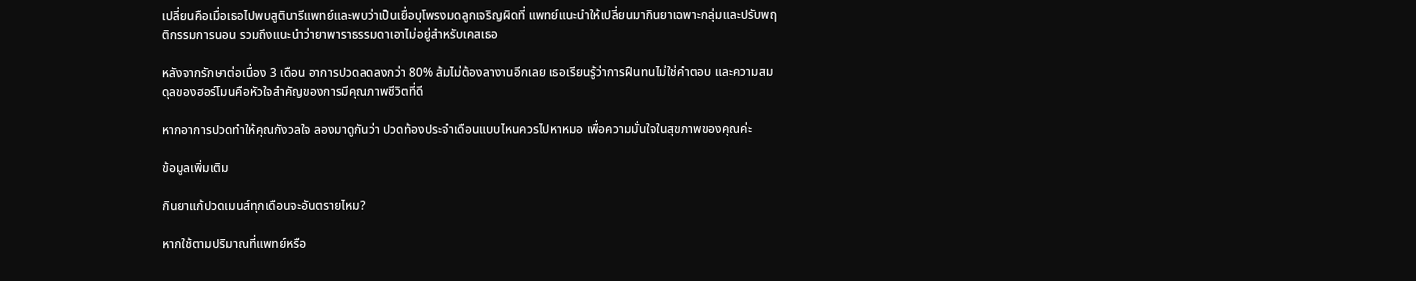เปลี่ยนคือเมื่อเธอไปพบสูตินารีแพทย์และพบว่าเป็นเยื่อบุโพรงมดลูกเจริญผิดที่ แพทย์แนะนำให้เปลี่ยนมากินยาเฉพาะกลุ่มและปรับพฤติกรรมการนอน รวมถึงแนะนำว่ายาพาราธรรมดาเอาไม่อยู่สำหรับเคสเธอ

หลังจากรักษาต่อเนื่อง 3 เดือน อาการปวดลดลงกว่า 80% ส้มไม่ต้องลางานอีกเลย เธอเรียนรู้ว่าการฝืนทนไม่ใช่คำตอบ และความสมดุลของฮอร์โมนคือหัวใจสำคัญของการมีคุณภาพชีวิตที่ดี

หากอาการปวดทำให้คุณกังวลใจ ลองมาดูกันว่า ปวดท้องประจำเดือนแบบไหนควรไปหาหมอ เพื่อความมั่นใจในสุขภาพของคุณค่ะ

ข้อมูลเพิ่มเติม

กินยาแก้ปวดเมนส์ทุกเดือนจะอันตรายไหม?

หากใช้ตามปริมาณที่แพทย์หรือ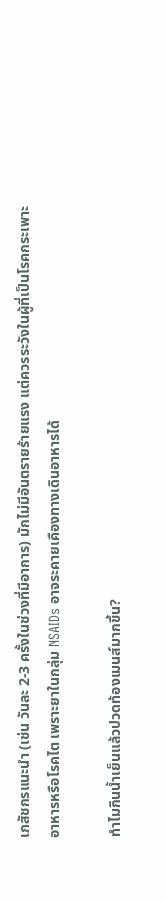เภสัชกรแนะนำ (เช่น วันละ 2-3 ครั้งในช่วงที่มีอาการ) มักไม่มีอันตรายร้ายแรง แต่ควรระวังในผู้ที่เป็นโรคกระเพาะอาหารหรือโรคไต เพราะยาในกลุ่ม NSAIDs อาจระคายเคืองทางเดินอาหารได้

ทำไมกินน้ำเย็นแล้วปวดท้องเมนส์มากขึ้น?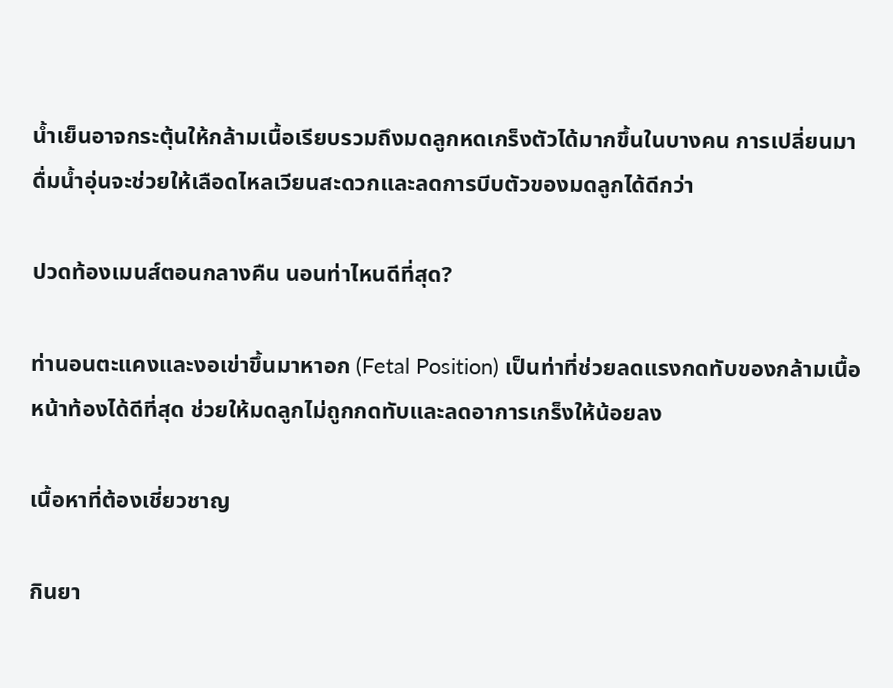น้ำเย็นอาจกระตุ้นให้กล้ามเนื้อเรียบรวมถึงมดลูกหดเกร็งตัวได้มากขึ้นในบางคน การเปลี่ยนมาดื่มน้ำอุ่นจะช่วยให้เลือดไหลเวียนสะดวกและลดการบีบตัวของมดลูกได้ดีกว่า

ปวดท้องเมนส์ตอนกลางคืน นอนท่าไหนดีที่สุด?

ท่านอนตะแคงและงอเข่าขึ้นมาหาอก (Fetal Position) เป็นท่าที่ช่วยลดแรงกดทับของกล้ามเนื้อหน้าท้องได้ดีที่สุด ช่วยให้มดลูกไม่ถูกกดทับและลดอาการเกร็งให้น้อยลง

เนื้อหาที่ต้องเชี่ยวชาญ

กินยา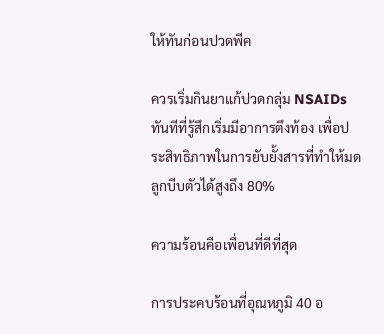ให้ทันก่อนปวดพีค

ควรเริ่มกินยาแก้ปวดกลุ่ม NSAIDs ทันทีที่รู้สึกเริ่มมีอาการตึงท้อง เพื่อประสิทธิภาพในการยับยั้งสารที่ทำให้มดลูกบีบตัวได้สูงถึง 80%

ความร้อนคือเพื่อนที่ดีที่สุด

การประคบร้อนที่อุณหภูมิ 40 อ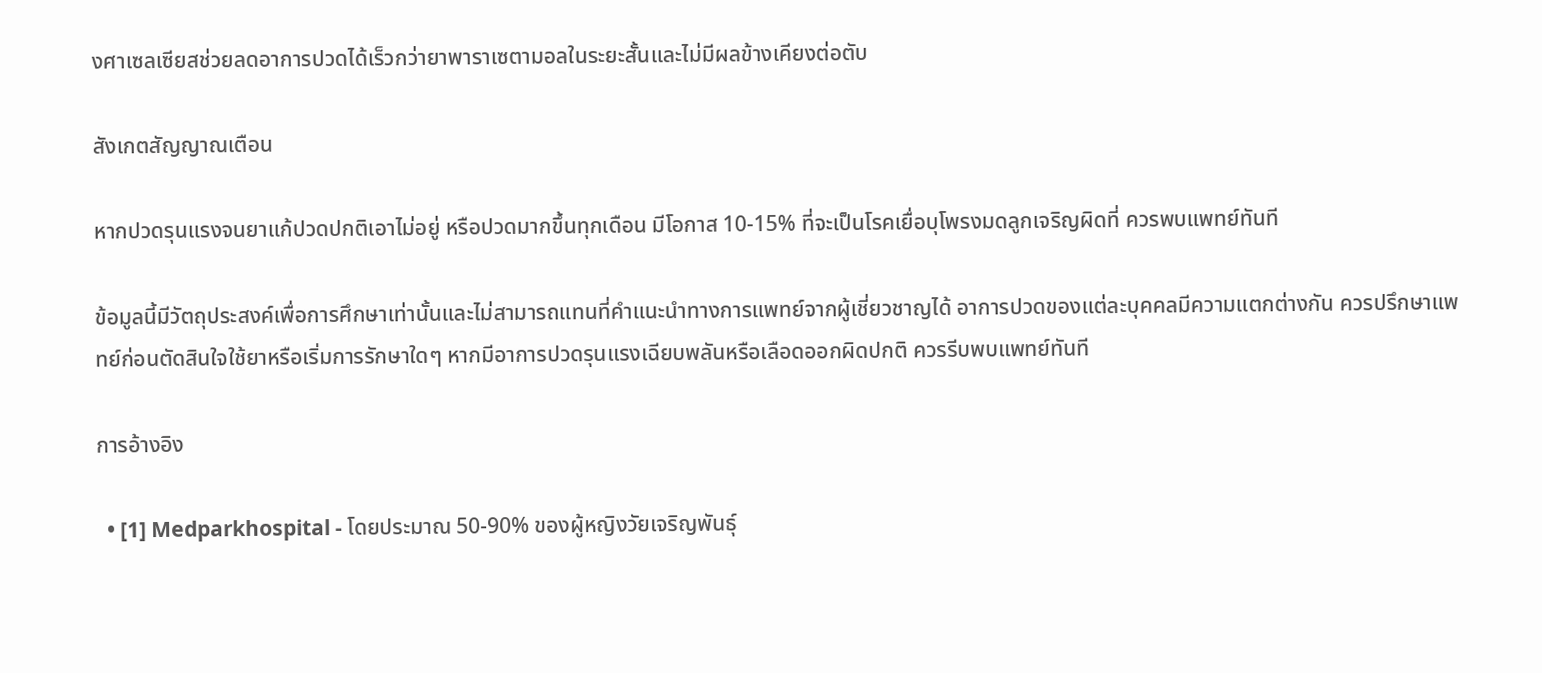งศาเซลเซียสช่วยลดอาการปวดได้เร็วกว่ายาพาราเซตามอลในระยะสั้นและไม่มีผลข้างเคียงต่อตับ

สังเกตสัญญาณเตือน

หากปวดรุนแรงจนยาแก้ปวดปกติเอาไม่อยู่ หรือปวดมากขึ้นทุกเดือน มีโอกาส 10-15% ที่จะเป็นโรคเยื่อบุโพรงมดลูกเจริญผิดที่ ควรพบแพทย์ทันที

ข้อมูลนี้มีวัตถุประสงค์เพื่อการศึกษาเท่านั้นและไม่สามารถแทนที่คำแนะนำทางการแพทย์จากผู้เชี่ยวชาญได้ อาการปวดของแต่ละบุคคลมีความแตกต่างกัน ควรปรึกษาแพทย์ก่อนตัดสินใจใช้ยาหรือเริ่มการรักษาใดๆ หากมีอาการปวดรุนแรงเฉียบพลันหรือเลือดออกผิดปกติ ควรรีบพบแพทย์ทันที

การอ้างอิง

  • [1] Medparkhospital - โดยประมาณ 50-90% ของผู้หญิงวัยเจริญพันธุ์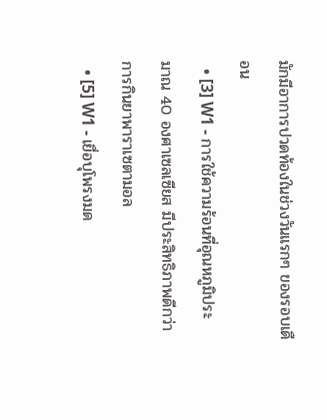มักมีอาการปวดท้องในช่วงวันแรกๆ ของรอบเดือน
  • [3] W1 - การใช้ความร้อนที่อุณหภูมิประมาณ 40 องศาเซลเซียส มีประสิทธิภาพดีกว่าการกินยาพาราเซตามอล
  • [5] W1 - เยื่อบุโพรงมด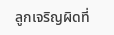ลูกเจริญผิดที่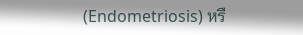(Endometriosis) หรื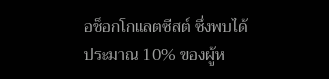อช็อกโกแลตซีสต์ ซึ่งพบได้ประมาณ 10% ของผู้ห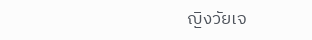ญิงวัยเจ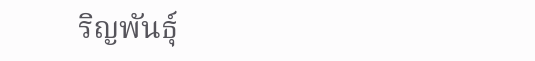ริญพันธุ์